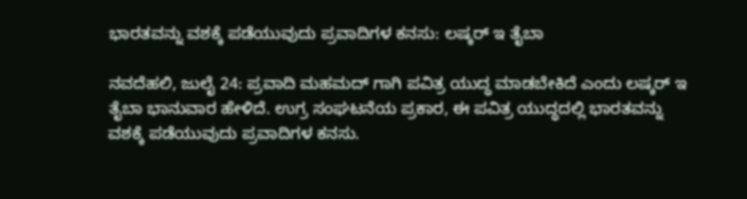ಭಾರತವನ್ನು ವಶಕ್ಕೆ ಪಡೆಯುವುದು ಪ್ರವಾದಿಗಳ ಕನಸು: ಲಷ್ಕರ್ ಇ ತೈಬಾ

ನವದೆಹಲಿ, ಜುಲೈ 24: ಪ್ರವಾದಿ ಮಹಮದ್ ಗಾಗಿ ಪವಿತ್ರ ಯುದ್ಧ ಮಾಡಬೇಕಿದೆ ಎಂದು ಲಷ್ಕರ್ ಇ ತೈಬಾ ಭಾನುವಾರ ಹೇಳಿದೆ. ಉಗ್ರ ಸಂಘಟನೆಯ ಪ್ರಕಾರ, ಈ ಪವಿತ್ರ ಯುದ್ಧದಲ್ಲಿ ಭಾರತವನ್ನು ವಶಕ್ಕೆ ಪಡೆಯುವುದು ಪ್ರವಾದಿಗಳ ಕನಸು.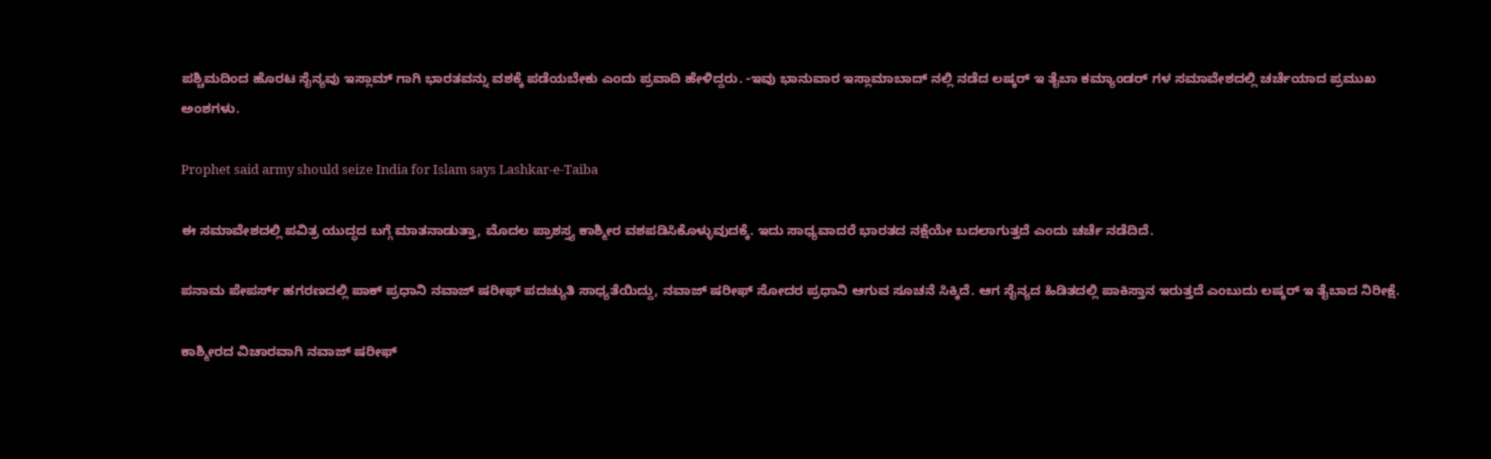ಪಶ್ಚಿಮದಿಂದ ಹೊರಟ ಸೈನ್ಯವು ಇಸ್ಲಾಮ್ ಗಾಗಿ ಭಾರತವನ್ನು ವಶಕ್ಕೆ ಪಡೆಯಬೇಕು ಎಂದು ಪ್ರವಾದಿ ಹೇಳಿದ್ದರು. -ಇವು ಭಾನುವಾರ ಇಸ್ಲಾಮಾಬಾದ್ ನಲ್ಲಿ ನಡೆದ ಲಷ್ಕರ್ ಇ ತೈಬಾ ಕಮ್ಯಾಂಡರ್ ಗಳ ಸಮಾವೇಶದಲ್ಲಿ ಚರ್ಚೆಯಾದ ಪ್ರಮುಖ ಅಂಶಗಳು.

Prophet said army should seize India for Islam says Lashkar-e-Taiba

ಈ ಸಮಾವೇಶದಲ್ಲಿ ಪವಿತ್ರ ಯುದ್ಧದ ಬಗ್ಗೆ ಮಾತನಾಡುತ್ತಾ, ಮೊದಲ ಪ್ರಾಶಸ್ತ್ಯ ಕಾಶ್ಮೀರ ವಶಪಡಿಸಿಕೊಳ್ಳುವುದಕ್ಕೆ. ಇದು ಸಾಧ್ಯವಾದರೆ ಭಾರತದ ನಕ್ಷೆಯೇ ಬದಲಾಗುತ್ತದೆ ಎಂದು ಚರ್ಚೆ ನಡೆದಿದೆ.

ಪನಾಮ ಪೇಪರ್ಸ್ ಹಗರಣದಲ್ಲಿ ಪಾಕ್ ಪ್ರಧಾನಿ ನವಾಜ್ ಷರೀಫ್ ಪದಚ್ಯುತಿ ಸಾಧ್ಯತೆಯಿದ್ದು, ನವಾಜ್ ಷರೀಫ್ ಸೋದರ ಪ್ರಧಾನಿ ಆಗುವ ಸೂಚನೆ ಸಿಕ್ಕಿದೆ. ಆಗ ಸೈನ್ಯದ ಹಿಡಿತದಲ್ಲಿ ಪಾಕಿಸ್ತಾನ ಇರುತ್ತದೆ ಎಂಬುದು ಲಷ್ಕರ್ ಇ ತೈಬಾದ ನಿರೀಕ್ಷೆ.

ಕಾಶ್ಮೀರದ ವಿಚಾರವಾಗಿ ನವಾಜ್ ಷರೀಫ್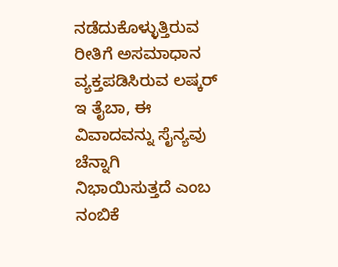ನಡೆದುಕೊಳ್ಳುತ್ತಿರುವ ರೀತಿಗೆ ಅಸಮಾಧಾನ ವ್ಯಕ್ತಪಡಿಸಿರುವ ಲಷ್ಕರ್ ಇ ತೈಬಾ, ಈ ವಿವಾದವನ್ನು ಸೈನ್ಯವು ಚೆನ್ನಾಗಿ ನಿಭಾಯಿಸುತ್ತದೆ ಎಂಬ ನಂಬಿಕೆ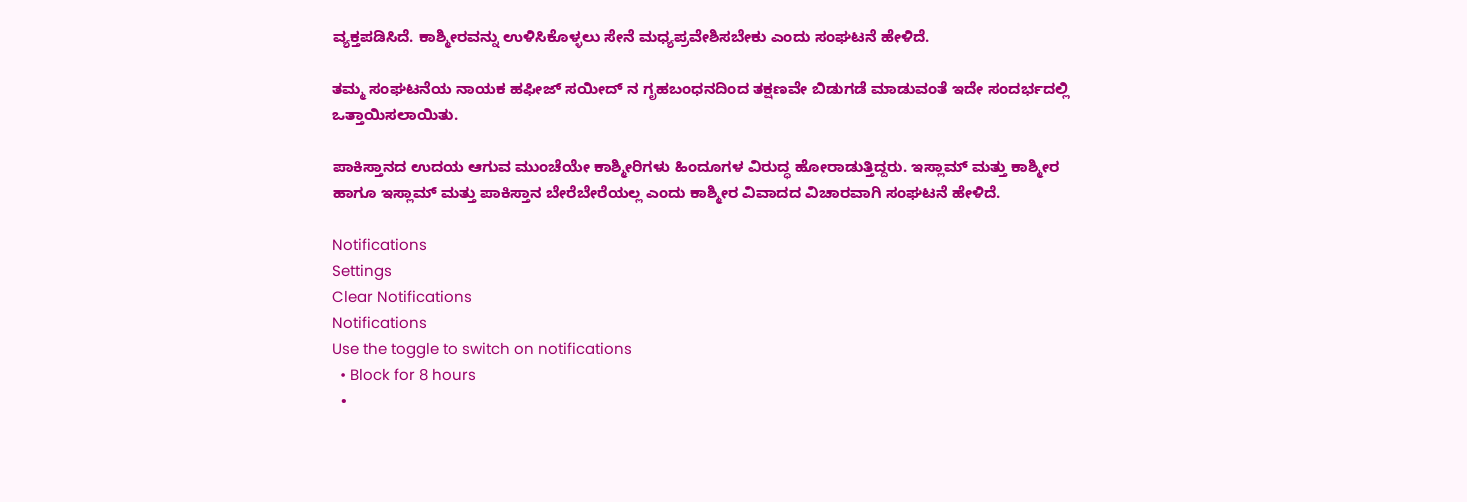ವ್ಯಕ್ತಪಡಿಸಿದೆ. ಕಾಶ್ಮೀರವನ್ನು ಉಳಿಸಿಕೊಳ್ಳಲು ಸೇನೆ ಮಧ್ಯಪ್ರವೇಶಿಸಬೇಕು ಎಂದು ಸಂಘಟನೆ ಹೇಳಿದೆ.

ತಮ್ಮ ಸಂಘಟನೆಯ ನಾಯಕ ಹಫೀಜ್ ಸಯೀದ್ ನ ಗೃಹಬಂಧನದಿಂದ ತಕ್ಷಣವೇ ಬಿಡುಗಡೆ ಮಾಡುವಂತೆ ಇದೇ ಸಂದರ್ಭದಲ್ಲಿ ಒತ್ತಾಯಿಸಲಾಯಿತು.

ಪಾಕಿಸ್ತಾನದ ಉದಯ ಆಗುವ ಮುಂಚೆಯೇ ಕಾಶ್ಮೀರಿಗಳು ಹಿಂದೂಗಳ ವಿರುದ್ಧ ಹೋರಾಡುತ್ತಿದ್ದರು. ಇಸ್ಲಾಮ್ ಮತ್ತು ಕಾಶ್ಮೀರ ಹಾಗೂ ಇಸ್ಲಾಮ್ ಮತ್ತು ಪಾಕಿಸ್ತಾನ ಬೇರೆಬೇರೆಯಲ್ಲ ಎಂದು ಕಾಶ್ಮೀರ ವಿವಾದದ ವಿಚಾರವಾಗಿ ಸಂಘಟನೆ ಹೇಳಿದೆ.

Notifications
Settings
Clear Notifications
Notifications
Use the toggle to switch on notifications
  • Block for 8 hours
  •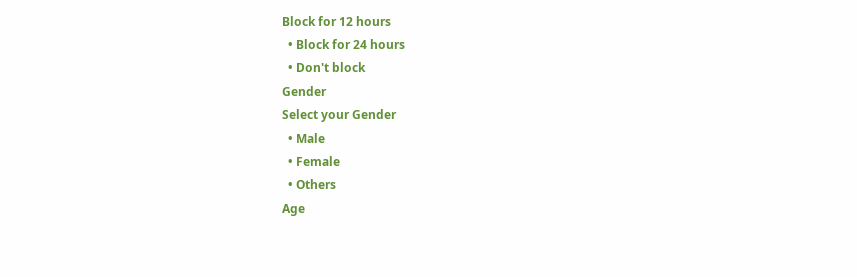Block for 12 hours
  • Block for 24 hours
  • Don't block
Gender
Select your Gender
  • Male
  • Female
  • Others
Age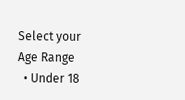Select your Age Range
  • Under 18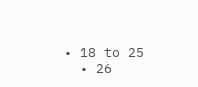• 18 to 25
  • 26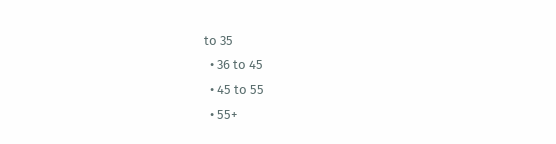to 35
  • 36 to 45
  • 45 to 55
  • 55+